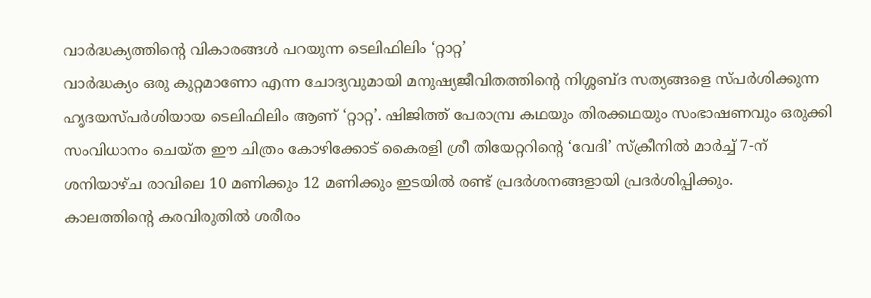വാർദ്ധക്യത്തിന്റെ വികാരങ്ങൾ പറയുന്ന ടെലിഫിലിം ‘റ്റാറ്റ’
വാർദ്ധക്യം ഒരു കുറ്റമാണോ എന്ന ചോദ്യവുമായി മനുഷ്യജീവിതത്തിന്റെ നിശ്ശബ്ദ സത്യങ്ങളെ സ്പർശിക്കുന്ന ഹൃദയസ്പർശിയായ ടെലിഫിലിം ആണ് ‘റ്റാറ്റ’. ഷിജിത്ത് പേരാമ്പ്ര കഥയും തിരക്കഥയും സംഭാഷണവും ഒരുക്കി സംവിധാനം ചെയ്ത ഈ ചിത്രം കോഴിക്കോട് കൈരളി ശ്രീ തിയേറ്ററിന്റെ ‘വേദി’ സ്ക്രീനിൽ മാർച്ച് 7-ന് ശനിയാഴ്ച രാവിലെ 10 മണിക്കും 12 മണിക്കും ഇടയിൽ രണ്ട് പ്രദർശനങ്ങളായി പ്രദർശിപ്പിക്കും.
കാലത്തിന്റെ കരവിരുതിൽ ശരീരം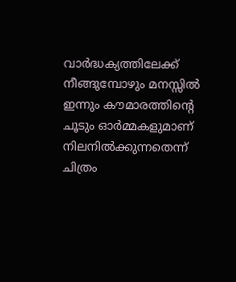വാർദ്ധക്യത്തിലേക്ക് നീങ്ങുമ്പോഴും മനസ്സിൽ ഇന്നും കൗമാരത്തിന്റെ ചൂടും ഓർമ്മകളുമാണ് നിലനിൽക്കുന്നതെന്ന് ചിത്രം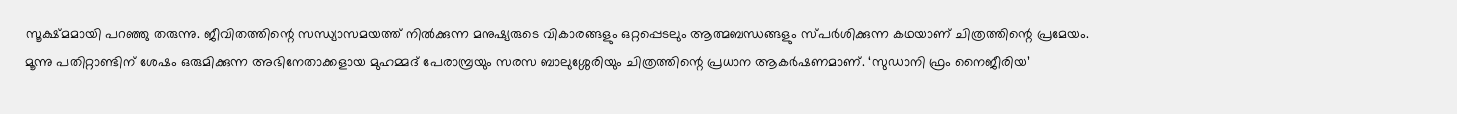സൂക്ഷ്മമായി പറഞ്ഞു തരുന്നു. ജീവിതത്തിന്റെ സന്ധ്യാസമയത്ത് നിൽക്കുന്ന മനുഷ്യരുടെ വികാരങ്ങളും ഒറ്റപ്പെടലും ആത്മബന്ധങ്ങളും സ്പർശിക്കുന്ന കഥയാണ് ചിത്രത്തിന്റെ പ്രമേയം.
മൂന്നു പതിറ്റാണ്ടിന് ശേഷം ഒരുമിക്കുന്ന അഭിനേതാക്കളായ മുഹമ്മദ് പേരാമ്പ്രയും സരസ ബാലുശ്ശേരിയും ചിത്രത്തിന്റെ പ്രധാന ആകർഷണമാണ്. ‘സുഡാനി ഫ്രം നൈജീരിയ’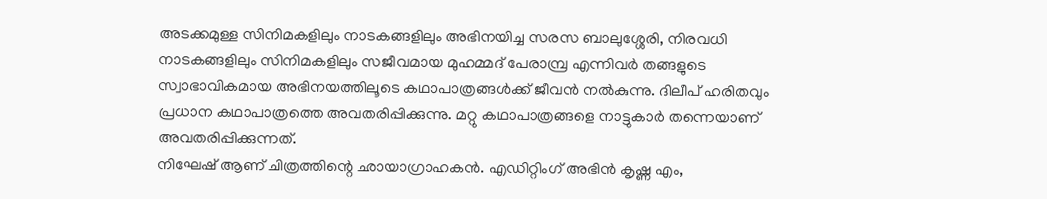അടക്കമുള്ള സിനിമകളിലും നാടകങ്ങളിലും അഭിനയിച്ച സരസ ബാലുശ്ശേരി, നിരവധി നാടകങ്ങളിലും സിനിമകളിലും സജീവമായ മുഹമ്മദ് പേരാമ്പ്ര എന്നിവർ തങ്ങളുടെ സ്വാഭാവികമായ അഭിനയത്തിലൂടെ കഥാപാത്രങ്ങൾക്ക് ജീവൻ നൽകുന്നു. ദിലീപ് ഹരിതവും പ്രധാന കഥാപാത്രത്തെ അവതരിപ്പിക്കുന്നു. മറ്റു കഥാപാത്രങ്ങളെ നാട്ടുകാർ തന്നെയാണ് അവതരിപ്പിക്കുന്നത്.
നിഘേഷ് ആണ് ചിത്രത്തിന്റെ ഛായാഗ്രാഹകൻ. എഡിറ്റിംഗ് അഭിൻ കൃഷ്ണ എം,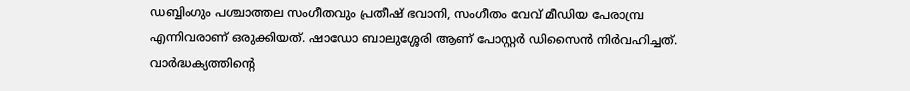ഡബ്ബിംഗും പശ്ചാത്തല സംഗീതവും പ്രതീഷ് ഭവാനി, സംഗീതം വേവ് മീഡിയ പേരാമ്പ്ര എന്നിവരാണ് ഒരുക്കിയത്. ഷാഡോ ബാലുശ്ശേരി ആണ് പോസ്റ്റർ ഡിസൈൻ നിർവഹിച്ചത്.
വാർദ്ധക്യത്തിന്റെ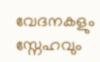വേദനകളും സ്നേഹവും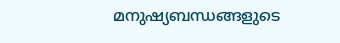മനുഷ്യബന്ധങ്ങളുടെ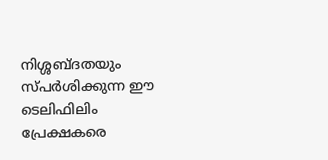നിശ്ശബ്ദതയും സ്പർശിക്കുന്ന ഈ ടെലിഫിലിം പ്രേക്ഷകരെ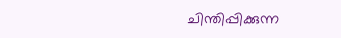ചിന്തിപ്പിക്കുന്ന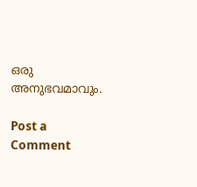ഒരു അനുഭവമാവും.

Post a Comment